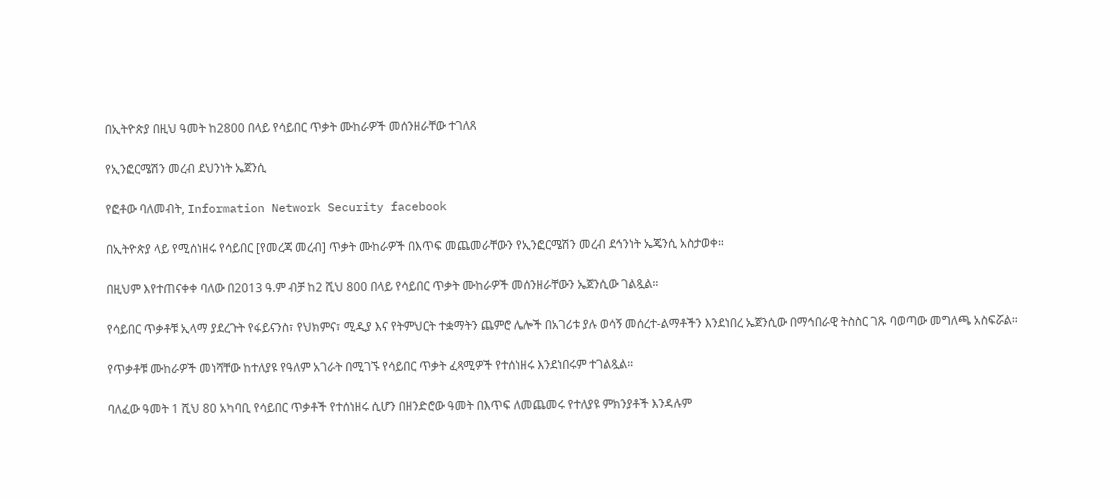በኢትዮጵያ በዚህ ዓመት ከ2800 በላይ የሳይበር ጥቃት ሙከራዎች መሰንዘራቸው ተገለጸ

የኢንፎርሜሽን መረብ ደህንነት ኤጀንሲ

የፎቶው ባለመብት, Information Network Security facebook

በኢትዮጵያ ላይ የሚሰነዘሩ የሳይበር [የመረጃ መረብ] ጥቃት ሙከራዎች በእጥፍ መጨመራቸውን የኢንፎርሜሽን መረብ ደኅንነት ኤጄንሲ አስታወቀ።

በዚህም እየተጠናቀቀ ባለው በ2013 ዓ.ም ብቻ ከ2 ሺህ 800 በላይ የሳይበር ጥቃት ሙከራዎች መሰንዘራቸውን ኤጀንሲው ገልጿል።

የሳይበር ጥቃቶቹ ኢላማ ያደረጉት የፋይናንስ፣ የህክምና፣ ሚዲያ እና የትምህርት ተቋማትን ጨምሮ ሌሎች በአገሪቱ ያሉ ወሳኝ መሰረተ-ልማቶችን እንደነበረ ኤጀንሲው በማኅበራዊ ትስስር ገጹ ባወጣው መግለጫ አስፍሯል።

የጥቃቶቹ ሙከራዎች መነሻቸው ከተለያዩ የዓለም አገራት በሚገኙ የሳይበር ጥቃት ፈጻሚዎች የተሰነዘሩ እንደነበሩም ተገልጿል።

ባለፈው ዓመት 1 ሺህ 80 አካባቢ የሳይበር ጥቃቶች የተሰነዘሩ ሲሆን በዘንድሮው ዓመት በእጥፍ ለመጨመሩ የተለያዩ ምክንያቶች እንዳሉም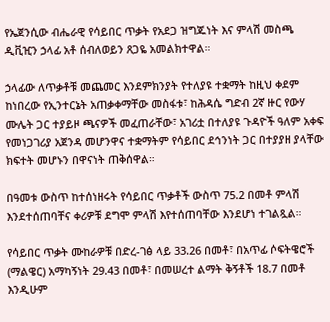የኤጀንሲው ብሔራዊ የሳይበር ጥቃት የአደጋ ዝግጁነት እና ምላሽ መስጫ ዲቪዢን ኃላፊ አቶ ሰብለወይን ጸጋዬ አመልክተዋል።

ኃላፊው ለጥቃቶቹ መጨመር እንደምክንያት የተለያዩ ተቋማት ከዚህ ቀደም ከነበረው የኢንተርኔት አጠቃቀማቸው መስፋቱ፣ ከሕዳሴ ግድብ 2ኛ ዙር የውሃ ሙሌት ጋር ተያይዞ ጫናዎች መፈጠራቸው፣ አገሪቷ በተለያዩ ጉዳዮች ዓለም አቀፍ የመነጋገሪያ አጀንዳ መሆንዋና ተቋማትም የሳይበር ደኅንነት ጋር በተያያዘ ያላቸው ክፍተት መሆኑን በዋናነት ጠቅሰዋል።

በዓመቱ ውስጥ ከተሰነዘሩት የሳይበር ጥቃቶች ውስጥ 75.2 በመቶ ምላሽ እንደተሰጠባቸና ቀሪዎቹ ደግሞ ምላሽ እየተሰጠባቸው እንደሆነ ተገልጿል።

የሳይበር ጥቃት ሙከራዎቹ በድረ-ገፅ ላይ 33.26 በመቶ፣ በአጥፊ ሶፍትዌሮች (ማልዌር) አማካኝነት 29.43 በመቶ፣ በመሠረተ ልማት ቅኝቶች 18.7 በመቶ እንዲሁም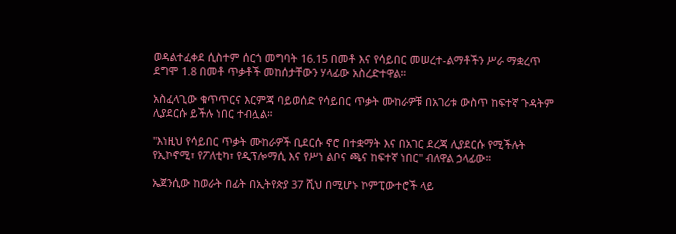ወዳልተፈቀደ ሲስተም ሰርጎ መግባት 16.15 በመቶ እና የሳይበር መሠረተ-ልማቶችን ሥራ ማቋረጥ ደግሞ 1.8 በመቶ ጥቃቶች መከሰታቸውን ሃላፊው አስረድተዋል።

አስፈላጊው ቁጥጥርና እርምጃ ባይወሰድ የሳይበር ጥቃት ሙከራዎቹ በአገሪቱ ውስጥ ከፍተኛ ጉዳትም ሊያደርሱ ይችሉ ነበር ተብሏል።

"እነዚህ የሳይበር ጥቃት ሙከራዎች ቢደርሱ ኖሮ በተቋማት እና በአገር ደረጃ ሊያደርሱ የሚችሉት የኢኮኖሚ፣ የፖለቲካ፣ የዲፕሎማሲ እና የሥነ ልቦና ጫና ከፍተኛ ነበር" ብለዋል ኃላፊው።

ኤጀንሲው ከወራት በፊት በኢትየጵያ 37 ሺህ በሚሆኑ ኮምፒውተሮች ላይ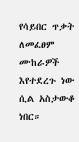የሳይበር ጥቃት ለመፈፀም ሙከራዎች እየተደረጉ ነው ሲል አስታውቆ ነበር።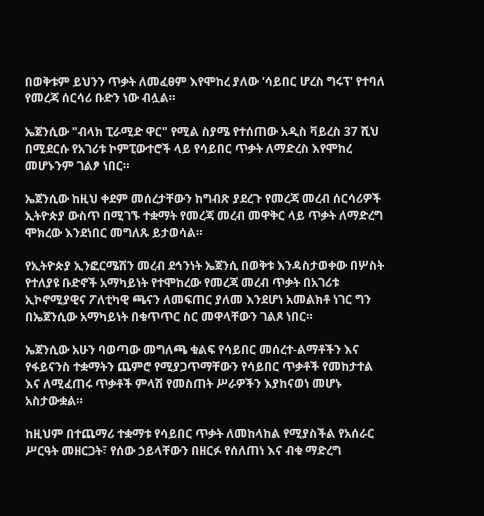በወቅቱም ይህንን ጥቃት ለመፈፀም እየሞከረ ያለው 'ሳይበር ሆረስ ግሩፕ' የተባለ የመረጃ ሰርሳሪ ቡድን ነው ብሏል።

ኤጀንሲው "ብላክ ፒራሚድ ዋር" የሚል ስያሜ የተሰጠው አዲስ ቫይረስ 37 ሺህ በሚደርሱ የአገሪቱ ኮምፒውተሮች ላይ የሳይበር ጥቃት ለማድረስ እየሞከረ መሆኑንም ገልፆ ነበር።

ኤጀንሲው ከዚህ ቀደም መሰረታቸውን ከግብጽ ያደረጉ የመረጃ መረብ ሰርሳሪዎች ኢትዮጵያ ውስጥ በሚገኙ ተቋማት የመረጃ መረብ መዋቅር ላይ ጥቃት ለማድረግ ሞክረው እንደነበር መግለጹ ይታወሳል።

የኢትዮጵያ ኢንፎርሜሽን መረብ ደኅንነት ኤጀንሲ በወቅቱ እንዳስታወቀው በሦስት የተለያዩ ቡድኖች አማካይነት የተሞከረው የመረጃ መረብ ጥቃት በአገሪቱ ኢኮኖሚያዊና ፖለቲካዊ ጫናን ለመፍጠር ያለመ እንደሆነ አመልክቶ ነገር ግን በኤጀንሲው አማካይነት በቁጥጥር ስር መዋላቸውን ገልጾ ነበር።

ኤጀንሲው አሁን ባወጣው መግለጫ ቁልፍ የሳይበር መሰረተ-ልማቶችን እና የፋይናንስ ተቋማትን ጨምሮ የሚያጋጥማቸውን የሳይበር ጥቃቶች የመከታተል እና ለሚፈጠሩ ጥቃቶች ምላሽ የመስጠት ሥራዎችን እያከናወነ መሆኑ አስታውቋል።

ከዚህም በተጨማሪ ተቋማቱ የሳይበር ጥቃት ለመከላከል የሚያስችል የአሰራር ሥርዓት መዘርጋት፣ የሰው ኃይላቸውን በዘርፉ የሰለጠነ እና ብቁ ማድረግ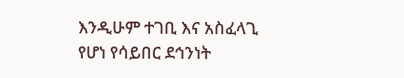እንዲሁም ተገቢ እና አስፈላጊ የሆነ የሳይበር ደኅንነት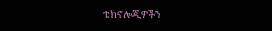ቴክኖሎጂዎችን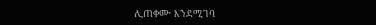ሊጠቀሙ እንደሚገባ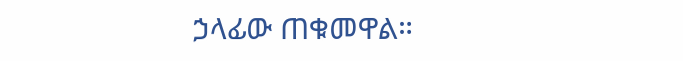ኃላፊው ጠቁመዋል።